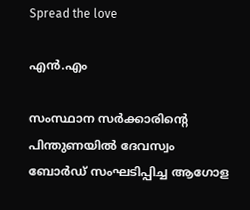Spread the love

എന്‍.എം

സംസ്ഥാന സര്‍ക്കാരിന്റെ പിന്തുണയില്‍ ദേവസ്വം ബോര്‍ഡ് സംഘടിപ്പിച്ച ആഗോള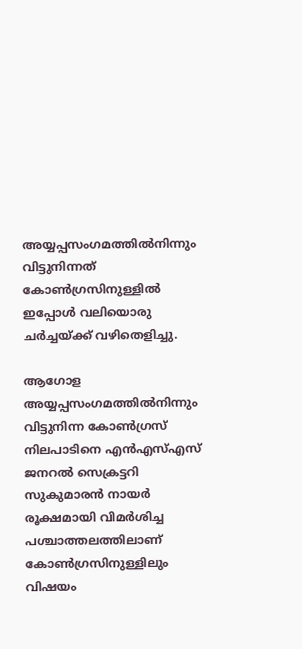അയ്യപ്പസംഗമത്തില്‍നിന്നും വിട്ടുനിന്നത് കോണ്‍ഗ്രസിനുള്ളില്‍ ഇപ്പോള്‍ വലിയൊരു ചര്‍ച്ചയ്ക്ക് വഴിതെളിച്ചു.

ആഗോള അയ്യപ്പസംഗമത്തില്‍നിന്നും വിട്ടുനിന്ന കോണ്‍ഗ്രസ് നിലപാടിനെ എന്‍എസ്എസ് ജനറല്‍ സെക്രട്ടറി സുകുമാരന്‍ നായര്‍ രൂക്ഷമായി വിമര്‍ശിച്ച പശ്ചാത്തലത്തിലാണ് കോണ്‍ഗ്രസിനുള്ളിലും വിഷയം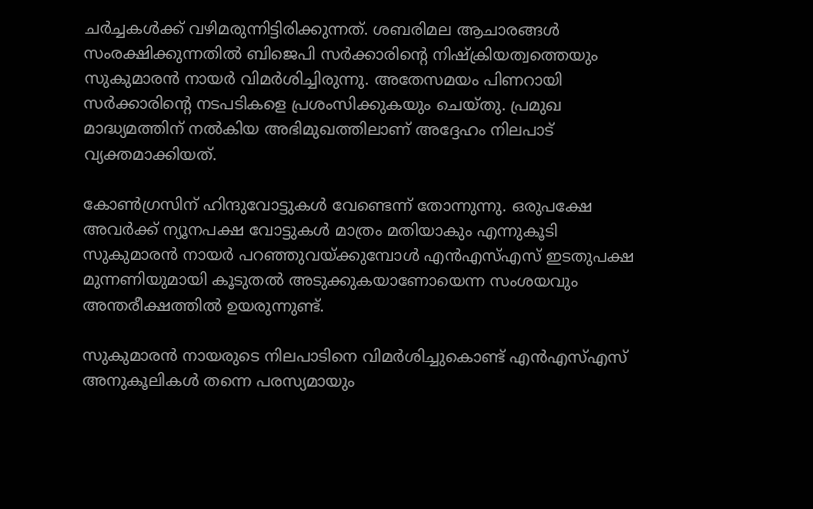ചര്‍ച്ചകള്‍ക്ക് വഴിമരുന്നിട്ടിരിക്കുന്നത്. ശബരിമല ആചാരങ്ങള്‍ സംരക്ഷിക്കുന്നതില്‍ ബിജെപി സര്‍ക്കാരിന്റെ നിഷ്‌ക്രിയത്വത്തെയും സുകുമാരന്‍ നായര്‍ വിമര്‍ശിച്ചിരുന്നു. അതേസമയം പിണറായി സര്‍ക്കാരിന്റെ നടപടികളെ പ്രശംസിക്കുകയും ചെയ്തു. പ്രമുഖ മാദ്ധ്യമത്തിന് നല്‍കിയ അഭിമുഖത്തിലാണ് അദ്ദേഹം നിലപാട് വ്യക്തമാക്കിയത്.

കോണ്‍ഗ്രസിന് ഹിന്ദുവോട്ടുകള്‍ വേണ്ടെന്ന് തോന്നുന്നു. ഒരുപക്ഷേ അവര്‍ക്ക് ന്യൂനപക്ഷ വോട്ടുകള്‍ മാത്രം മതിയാകും എന്നുകൂടി സുകുമാരന്‍ നായര്‍ പറഞ്ഞുവയ്ക്കുമ്പോള്‍ എന്‍എസ്എസ് ഇടതുപക്ഷ മുന്നണിയുമായി കൂടുതല്‍ അടുക്കുകയാണോയെന്ന സംശയവും അന്തരീക്ഷത്തില്‍ ഉയരുന്നുണ്ട്.

സുകുമാരന്‍ നായരുടെ നിലപാടിനെ വിമര്‍ശിച്ചുകൊണ്ട് എന്‍എസ്എസ് അനുകൂലികള്‍ തന്നെ പരസ്യമായും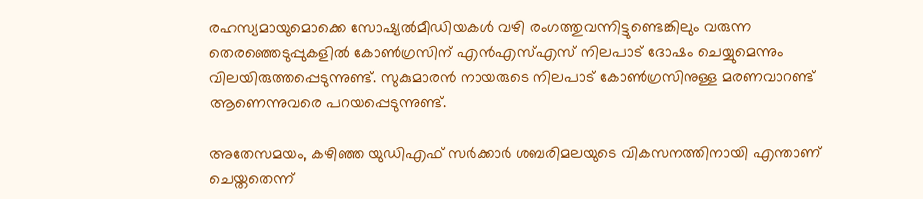രഹസ്യമായുമൊക്കെ സോഷ്യല്‍മീഡിയകള്‍ വഴി രംഗത്തുവന്നിട്ടുണ്ടെങ്കിലും വരുന്ന തെരഞ്ഞെടുപ്പുകളില്‍ കോണ്‍ഗ്രസിന് എന്‍എസ്എസ് നിലപാട് ദോഷം ചെയ്യുമെന്നും വിലയിരുത്തപ്പെടുന്നുണ്ട്. സുകുമാരന്‍ നായരുടെ നിലപാട് കോണ്‍ഗ്രസിനുള്ള മരണവാറണ്ട് ആണെന്നുവരെ പറയപ്പെടുന്നുണ്ട്.

അതേസമയം, കഴിഞ്ഞ യുഡിഎഫ് സര്‍ക്കാര്‍ ശബരിമലയുടെ വികസനത്തിനായി എന്താണ് ചെയ്തതെന്ന്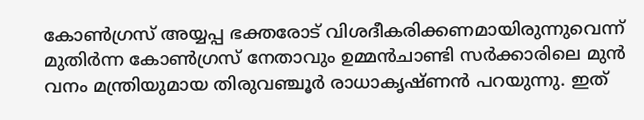കോണ്‍ഗ്രസ് അയ്യപ്പ ഭക്തരോട് വിശദീകരിക്കണമായിരുന്നുവെന്ന് മുതിര്‍ന്ന കോണ്‍ഗ്രസ് നേതാവും ഉമ്മന്‍ചാണ്ടി സര്‍ക്കാരിലെ മുന്‍ വനം മന്ത്രിയുമായ തിരുവഞ്ചൂര്‍ രാധാകൃഷ്ണന്‍ പറയുന്നു. ഇത്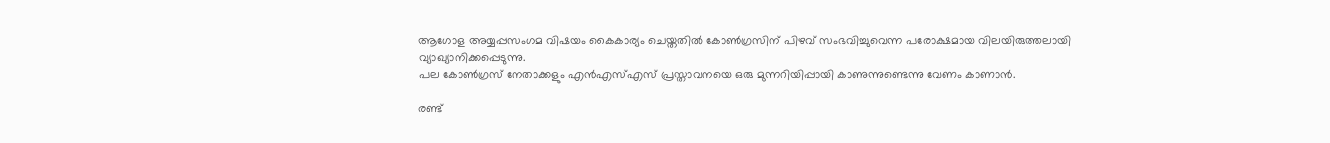ആഗോള അയ്യപ്പസംഗമ വിഷയം കൈകാര്യം ചെയ്തതില്‍ കോണ്‍ഗ്രസിന് പിഴവ് സംഭവിച്ചുവെന്ന പരോക്ഷമായ വിലയിരുത്തലായി വ്യാഖ്യാനിക്കപ്പെടുന്നു.
പല കോണ്‍ഗ്രസ് നേതാക്കളും എന്‍എസ്എസ് പ്രസ്താവനയെ ഒരു മുന്നറിയിപ്പായി കാണുന്നുണ്ടെന്നു വേണം കാണാന്‍.

രണ്ട്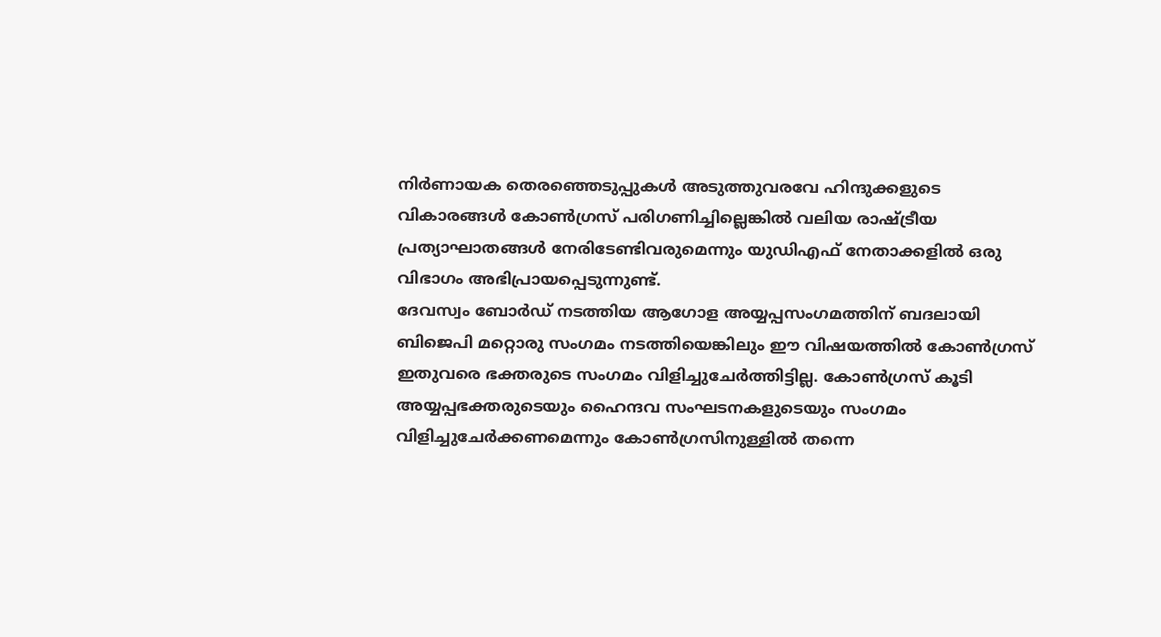നിര്‍ണായക തെരഞ്ഞെടുപ്പുകള്‍ അടുത്തുവരവേ ഹിന്ദുക്കളുടെ വികാരങ്ങള്‍ കോണ്‍ഗ്രസ് പരിഗണിച്ചില്ലെങ്കില്‍ വലിയ രാഷ്ട്രീയ പ്രത്യാഘാതങ്ങള്‍ നേരിടേണ്ടിവരുമെന്നും യുഡിഎഫ് നേതാക്കളില്‍ ഒരു വിഭാഗം അഭിപ്രായപ്പെടുന്നുണ്ട്.
ദേവസ്വം ബോര്‍ഡ് നടത്തിയ ആഗോള അയ്യപ്പസംഗമത്തിന് ബദലായി ബിജെപി മറ്റൊരു സംഗമം നടത്തിയെങ്കിലും ഈ വിഷയത്തില്‍ കോണ്‍ഗ്രസ് ഇതുവരെ ഭക്തരുടെ സംഗമം വിളിച്ചുചേര്‍ത്തിട്ടില്ല. കോണ്‍ഗ്രസ് കൂടി അയ്യപ്പഭക്തരുടെയും ഹൈന്ദവ സംഘടനകളുടെയും സംഗമം വിളിച്ചുചേര്‍ക്കണമെന്നും കോണ്‍ഗ്രസിനുള്ളില്‍ തന്നെ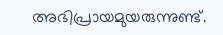അഭിപ്രായമുയരുന്നുണ്ട്.